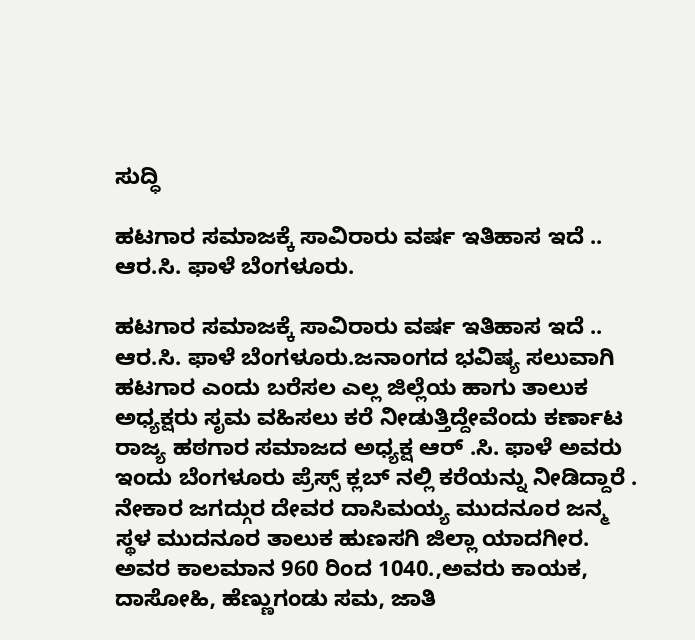ಸುದ್ಧಿ

ಹಟಗಾರ ಸಮಾಜಕ್ಕೆ ಸಾವಿರಾರು ವರ್ಷ ಇತಿಹಾಸ ಇದೆ .. ಆರ.ಸಿ. ಫಾಳೆ ಬೆಂಗಳೂರು.

ಹಟಗಾರ ಸಮಾಜಕ್ಕೆ ಸಾವಿರಾರು ವರ್ಷ ಇತಿಹಾಸ ಇದೆ .. ಆರ.ಸಿ. ಫಾಳೆ ಬೆಂಗಳೂರು.ಜನಾಂಗದ ಭವಿಷ್ಯ ಸಲುವಾಗಿ ಹಟಗಾರ ಎಂದು ಬರೆಸಲ ಎಲ್ಲ ಜಿಲ್ಲೆಯ ಹಾಗು ತಾಲುಕ ಅಧ್ಯಕ್ಷರು ಸೃಮ ವಹಿಸಲು ಕರೆ ನೀಡುತ್ತಿದ್ದೇವೆಂದು ಕರ್ಣಾಟ ರಾಜ್ಯ ಹಠಗಾರ ಸಮಾಜದ ಅಧ್ಯಕ್ಷ ಆರ್ .ಸಿ. ಫಾಳೆ ಅವರು ಇಂದು ಬೆಂಗಳೂರು ಪ್ರೆಸ್ಸ್ ಕ್ಲಬ್ ನಲ್ಲಿ ಕರೆಯನ್ನು ನೀಡಿದ್ದಾರೆ . ನೇಕಾರ ಜಗದ್ಗುರ ದೇವರ ದಾಸಿಮಯ್ಯ ಮುದನೂರ ಜನ್ಮ ಸ್ಥಳ ಮುದನೂರ ತಾಲುಕ ಹುಣಸಗಿ ಜಿಲ್ಲಾ ಯಾದಗೀರ. ಅವರ ಕಾಲಮಾನ 960 ರಿಂದ 1040.,ಅವರು ಕಾಯಕ, ದಾಸೋಹಿ, ಹೆಣ್ಣುಗಂಡು ಸಮ, ಜಾತಿ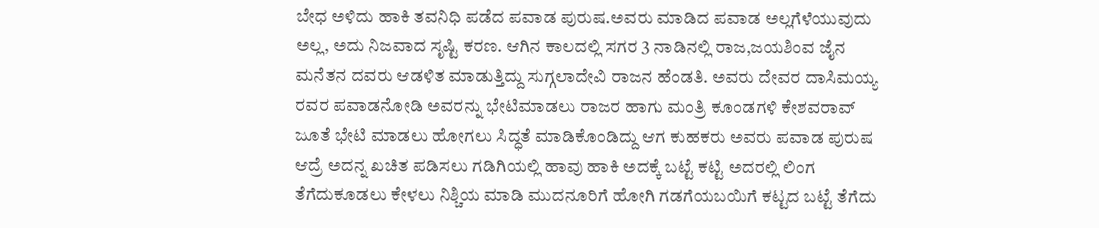ಬೇಧ ಅಳಿದು ಹಾಕಿ ತವನಿಧಿ ಪಡೆದ ಪವಾಡ ಪುರುಷ.ಅವರು ಮಾಡಿದ ಪವಾಡ ಅಲ್ಲಗೆಳೆಯುವುದು ಅಲ್ಲ, ಅದು ನಿಜವಾದ ಸೃಷ್ಟಿ ಕರಣ. ಆಗಿನ ಕಾಲದಲ್ಲಿ ಸಗರ 3 ನಾಡಿನಲ್ಲಿ ರಾಜ,ಜಯಶಿಂವ ಜೈನ ಮನೆತನ ದವರು ಆಡಳಿತ ಮಾಡುತ್ತಿದ್ದು ಸುಗ್ಗಲಾದೇವಿ ರಾಜನ ಹೆಂಡತಿ. ಅವರು ದೇವರ ದಾಸಿಮಯ್ಯ ರವರ ಪವಾಡನೋಡಿ ಅವರನ್ನು ಭೇಟಿಮಾಡಲು ರಾಜರ ಹಾಗು ಮಂತ್ರಿ ಕೂಂಡಗಳಿ ಕೇಶವರಾವ್ ಜೂತೆ ಭೇಟಿ ಮಾಡಲು ಹೋಗಲು ಸಿದ್ಧತೆ ಮಾಡಿಕೊಂಡಿದ್ದು ಆಗ ಕುಹಕರು ಅವರು ಪವಾಡ ಪುರುಷ ಆದ್ರೆ ಅದನ್ನ ಖಚಿತ ಪಡಿಸಲು ಗಡಿಗಿಯಲ್ಲಿ ಹಾವು ಹಾಕಿ ಅದಕ್ಕೆ ಬಟ್ಟೆ ಕಟ್ಟಿ ಅದರಲ್ಲಿ ಲಿಂಗ ತೆಗೆದುಕೂಡಲು ಕೇಳಲು ನಿಶ್ಚಿಯ ಮಾಡಿ ಮುದನೂರಿಗೆ ಹೋಗಿ ಗಡಗೆಯಬಯಿಗೆ ಕಟ್ಟದ ಬಟ್ಟೆ ತೆಗೆದು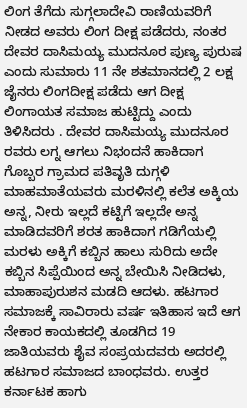ಲಿಂಗ ತೆಗೆದು ಸುಗ್ಗಲಾದೇವಿ ರಾಣಿಯವರಿಗೆ ನೀಡದ ಅವರು ಲಿಂಗ ದೀಕ್ಷ ಪಡೆದರು, ನಂತರ ದೇವರ ದಾಸಿಮಯ್ಯ ಮುದನೂರ ಪುಣ್ಯ ಪುರುಷ ಎಂದು ಸುಮಾರು 11 ನೇ ಶತಮಾನದಲ್ಲಿ 2 ಲಕ್ಷ ಜೈನರು ಲಿಂಗದೀಕ್ಷ ಪಡೆದು ಆಗ ದೀಕ್ಷ ಲಿಂಗಾಯತ ಸಮಾಜ ಹುಟ್ಟಿದ್ದು ಎಂದು ತಿಳಿಸಿದರು . ದೇವರ ದಾಸಿಮಯ್ಯ ಮುದನೂರ ರವರು ಲಗ್ನ ಆಗಲು ನಿಭಂದನೆ ಹಾಕಿದಾಗ ಗೊಬ್ಬರ ಗ್ರಾಮದ ಪತಿವೃತಿ ದುಗ್ಗಳಿ ಮಾಹಮಾತೆಯವರು ಮರಳಿನಲ್ಲಿ ಕಲೆತ ಅಕ್ಕಿಯ ಅನ್ನ, ನೀರು ಇಲ್ಲದೆ ಕಟ್ಟಿಗೆ ಇಲ್ಲದೇ ಅನ್ನ ಮಾಡಿದವರಿಗೆ ಶರತ ಹಾಕಿದಾಗ ಗಡಿಗೆಯಲ್ಲಿ ಮರಳು ಅಕ್ಕಿಗೆ ಕಬ್ಬಿನ ಹಾಲು ಸುರಿದು ಅದೇ ಕಬ್ಬಿನ ಸಿಪ್ಪೆಯಿಂದ ಅನ್ನ ಬೇಯಿಸಿ ನೀಡಿದಳು, ಮಾಹಾಪುರುಶನ ಮಡದಿ ಆದಳು. ಹಟಗಾರ ಸಮಾಜಕ್ಕೆ ಸಾವಿರಾರು ವರ್ಷ ಇತಿಹಾಸ ಇದೆ ಆಗ ನೇಕಾರ ಕಾಯಕದಲ್ಲಿ ತೂಡಗಿದ 19 ಜಾತಿಯವರು ಶೈವ ಸಂಪ್ರಯದವರು ಅದರಲ್ಲಿ ಹಟಗಾರ ಸಮಾಜದ ಬಾಂಧವರು. ಉತ್ತರ ಕರ್ನಾಟಕ ಹಾಗು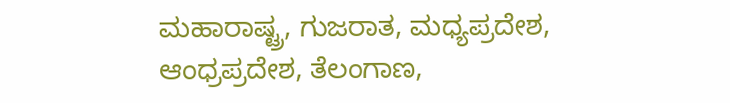ಮಹಾರಾಷ್ಟ್ರ, ಗುಜರಾತ, ಮಧ್ಯಪ್ರದೇಶ, ಆಂಧ್ರಪ್ರದೇಶ, ತೆಲಂಗಾಣ,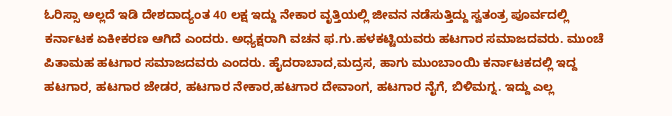ಓರಿಸ್ಸಾ ಅಲ್ಲದೆ ಇಡಿ ದೇಶದಾದ್ಯಂತ 40 ಲಕ್ಷ ಇದ್ದು ನೇಕಾರ ವೃತ್ತಿಯಲ್ಲಿ ಜೀವನ ನಡೆಸುತ್ತಿದ್ದು ಸ್ವತಂತ್ರ ಪೂರ್ವದಲ್ಲಿ ಕರ್ನಾಟಕ ಏಕೀಕರಣ ಆಗಿದೆ ಎಂದರು. ಅಧ್ಯಕ್ಷರಾಗಿ ವಚನ ಫ.ಗು.ಹಳಕಟ್ಟಿಯವರು ಹಟಗಾರ ಸಮಾಜದವರು. ಮುಂಚೆ ಪಿತಾಮಹ ಹಟಗಾರ ಸಮಾಜದವರು ಎಂದರು. ಹೈದರಾಬಾದ,ಮದ್ರಸ, ಹಾಗು ಮುಂಬಾಂಯಿ ಕರ್ನಾಟಕದಲ್ಲಿ ಇದ್ದ ಹಟಗಾರ, ಹಟಗಾರ ಜೇಡರ, ಹಟಗಾರ ನೇಕಾರ,ಹಟಗಾರ ದೇವಾಂಗ, ಹಟಗಾರ ನೈಗೆ, ಬಿಳಿಮಗ್ನ. ಇದ್ದು ಎಲ್ಲ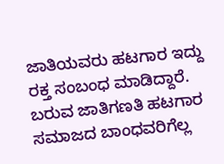ಜಾತಿಯವರು ಹಟಗಾರ ಇದ್ದು ರಕ್ತ ಸಂಬಂಧ ಮಾಡಿದ್ದಾರೆ. ಬರುವ ಜಾತಿಗಣತಿ ಹಟಗಾರ ಸಮಾಜದ ಬಾಂಧವರಿಗೆಲ್ಲ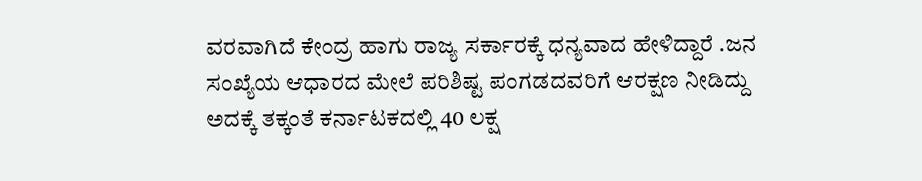ವರವಾಗಿದೆ ಕೇಂದ್ರ ಹಾಗು ರಾಜ್ಯ ಸರ್ಕಾರಕ್ಕೆ ಧನ್ಯವಾದ ಹೇಳಿದ್ದಾರೆ .ಜನ ಸಂಖ್ಯೆಯ ಆಧಾರದ ಮೇಲೆ ಪರಿಶಿಷ್ಟ ಪಂಗಡದವರಿಗೆ ಆರಕ್ಷಣ ನೀಡಿದ್ದು ಅದಕ್ಕೆ ತಕ್ಕಂತೆ ಕರ್ನಾಟಕದಲ್ಲಿ 40 ಲಕ್ಷ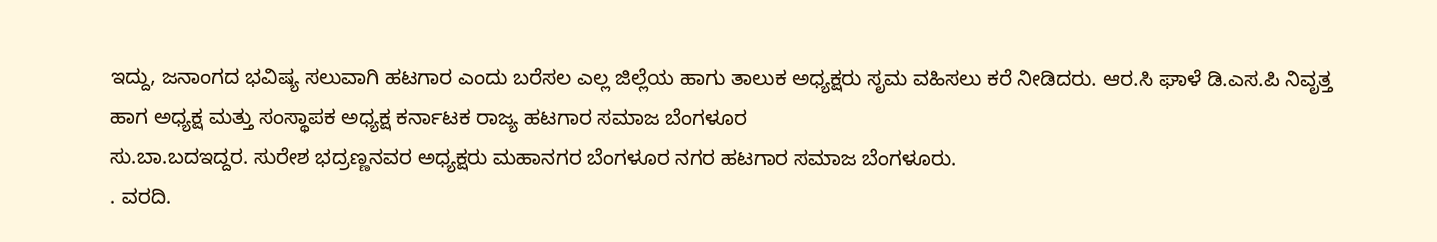ಇದ್ದು, ಜನಾಂಗದ ಭವಿಷ್ಯ ಸಲುವಾಗಿ ಹಟಗಾರ ಎಂದು ಬರೆಸಲ ಎಲ್ಲ ಜಿಲ್ಲೆಯ ಹಾಗು ತಾಲುಕ ಅಧ್ಯಕ್ಷರು ಸೃಮ ವಹಿಸಲು ಕರೆ ನೀಡಿದರು. ಆರ.ಸಿ ಘಾಳೆ ಡಿ.ಎಸ.ಪಿ ನಿವೃತ್ತ ಹಾಗ ಅಧ್ಯಕ್ಷ ಮತ್ತು ಸಂಸ್ಥಾಪಕ ಅಧ್ಯಕ್ಷ ಕರ್ನಾಟಕ ರಾಜ್ಯ ಹಟಗಾರ ಸಮಾಜ ಬೆಂಗಳೂರ
ಸು.ಬಾ.ಬದಇದ್ದರ. ಸುರೇಶ ಭದ್ರಣ್ಣನವರ ಅಧ್ಯಕ್ಷರು ಮಹಾನಗರ ಬೆಂಗಳೂರ ನಗರ ಹಟಗಾರ ಸಮಾಜ ಬೆಂಗಳೂರು.
. ವರದಿ.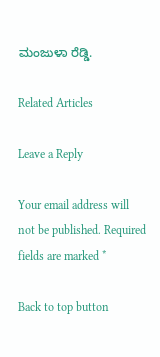ಮಂಜುಳಾ ರೆಡ್ಡಿ.

Related Articles

Leave a Reply

Your email address will not be published. Required fields are marked *

Back to top button